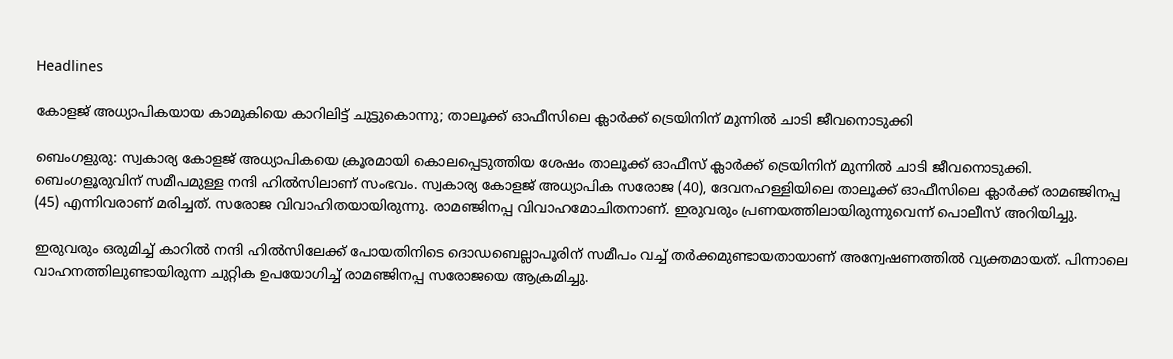Headlines

കോളജ് അധ്യാപികയായ കാമുകിയെ കാറിലിട്ട് ചുട്ടുകൊന്നു; താലൂക്ക് ഓഫീസിലെ ക്ലാർക്ക് ട്രെയിനിന് മുന്നിൽ ചാടി ജീവനൊടുക്കി

ബെംഗളുരു: സ്വകാര്യ കോളജ് അധ്യാപികയെ ക്രൂരമായി കൊലപ്പെടുത്തിയ ശേഷം താലൂക്ക് ഓഫീസ് ക്ലാർക്ക് ട്രെയിനിന് മുന്നിൽ ചാടി ജീവനൊടുക്കി. ബെംഗളൂരുവിന് സമീപമുള്ള നന്ദി ഹിൽസിലാണ് സംഭവം. സ്വകാര്യ കോളജ് അധ്യാപിക സരോജ (40), ദേവനഹള്ളിയിലെ താലൂക്ക് ഓഫീസിലെ ക്ലാർക്ക് രാമഞ്ജിനപ്പ (45) എന്നിവരാണ് മരിച്ചത്. സരോജ വിവാഹിതയായിരുന്നു. രാമഞ്ജിനപ്പ വിവാഹമോചിതനാണ്. ഇരുവരും പ്രണയത്തിലായിരുന്നുവെന്ന് പൊലീസ് അറിയിച്ചു.

ഇരുവരും ഒരുമിച്ച് കാറിൽ നന്ദി ഹിൽസിലേക്ക് പോയതിനിടെ ദൊഡബെല്ലാപൂരിന് സമീപം വച്ച് തർക്കമുണ്ടായതായാണ് അന്വേഷണത്തിൽ വ്യക്തമായത്. പിന്നാലെ വാഹനത്തിലുണ്ടായിരുന്ന ചുറ്റിക ഉപയോഗിച്ച് രാമഞ്ജിനപ്പ സരോജയെ ആക്രമിച്ചു.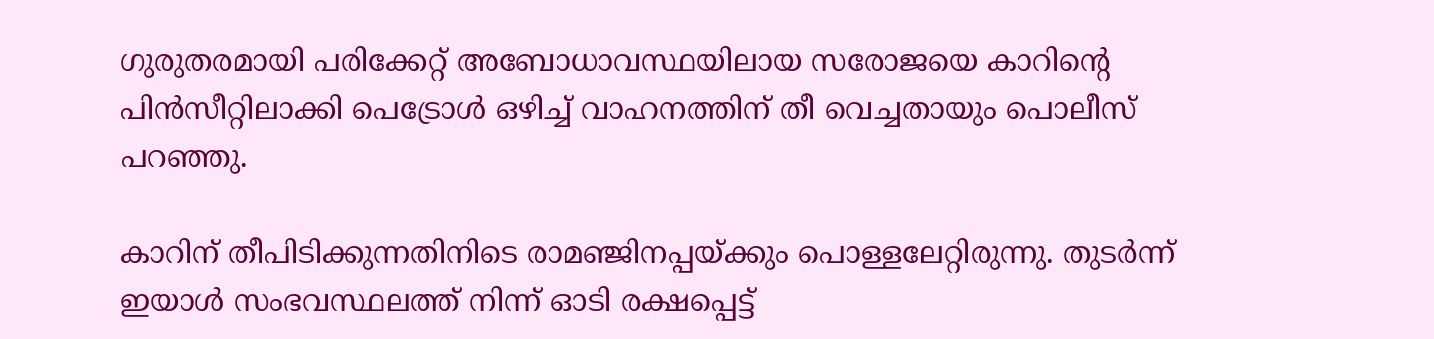ഗുരുതരമായി പരിക്കേറ്റ് അബോധാവസ്ഥയിലായ സരോജയെ കാറിന്റെ പിൻസീറ്റിലാക്കി പെട്രോൾ ഒഴിച്ച് വാഹനത്തിന് തീ വെച്ചതായും പൊലീസ് പറഞ്ഞു.

കാറിന് തീപിടിക്കുന്നതിനിടെ രാമഞ്ജിനപ്പയ്ക്കും പൊള്ളലേറ്റിരുന്നു. തുടർന്ന് ഇയാൾ സംഭവസ്ഥലത്ത് നിന്ന് ഓടി രക്ഷപ്പെട്ട്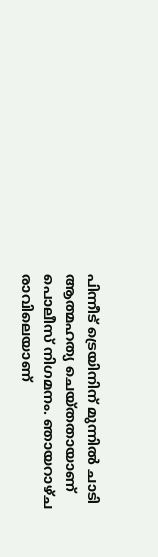പിന്നീട് ട്രെയിനിന് മുന്നിൽ ചാടി ആത്മഹത്യ ചെയ്തതായാണ് പൊലീസ് നിഗമനം. ഞായറാഴ്ച രാവിലെയാണ്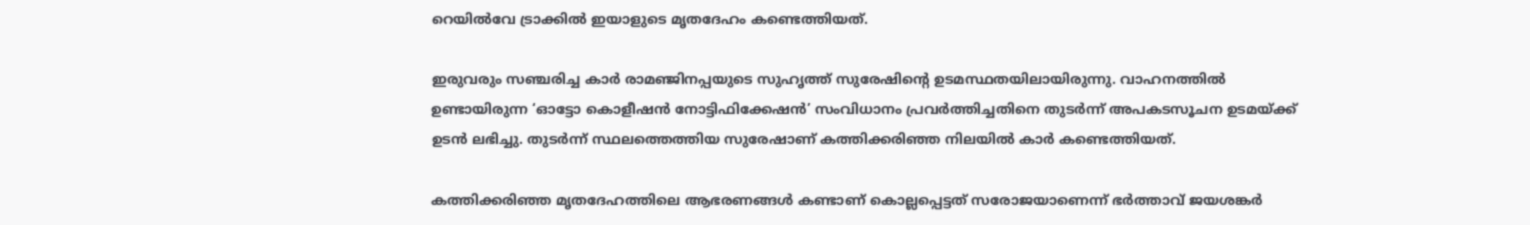റെയിൽവേ ട്രാക്കിൽ ഇയാളുടെ മൃതദേഹം കണ്ടെത്തിയത്.

ഇരുവരും സഞ്ചരിച്ച കാർ രാമഞ്ജിനപ്പയുടെ സുഹൃത്ത് സുരേഷിന്റെ ഉടമസ്ഥതയിലായിരുന്നു. വാഹനത്തിൽ ഉണ്ടായിരുന്ന ‘ഓട്ടോ കൊളീഷൻ നോട്ടിഫിക്കേഷൻ’ സംവിധാനം പ്രവർത്തിച്ചതിനെ തുടർന്ന് അപകടസൂചന ഉടമയ്ക്ക് ഉടൻ ലഭിച്ചു. തുടർന്ന് സ്ഥലത്തെത്തിയ സുരേഷാണ് കത്തിക്കരിഞ്ഞ നിലയിൽ കാർ കണ്ടെത്തിയത്.

കത്തിക്കരിഞ്ഞ മൃതദേഹത്തിലെ ആഭരണങ്ങൾ കണ്ടാണ് കൊല്ലപ്പെട്ടത് സരോജയാണെന്ന് ഭർത്താവ് ജയശങ്കർ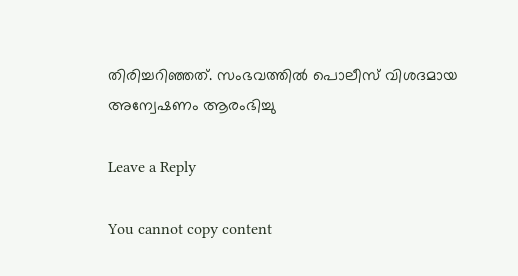തിരിച്ചറിഞ്ഞത്. സംഭവത്തിൽ പൊലീസ് വിശദമായ അന്വേഷണം ആരംഭിച്ചു

Leave a Reply

You cannot copy content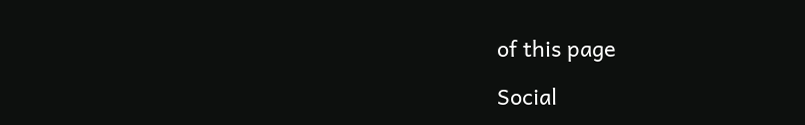of this page

Social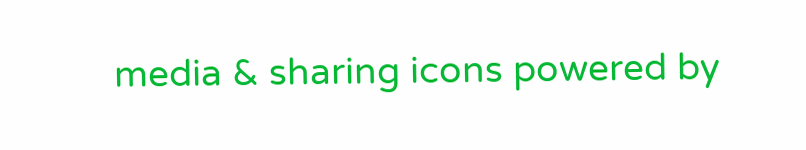media & sharing icons powered by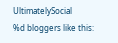UltimatelySocial
%d bloggers like this: